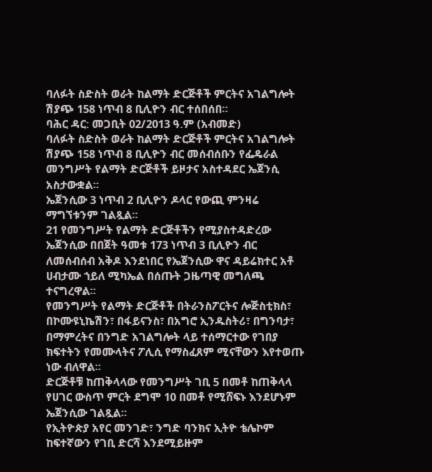ባለፉት ስድስት ወራት ከልማት ድርጅቶች ምርትና አገልግሎት ሽያጭ 158 ነጥብ 8 ቢሊዮን ብር ተሰበሰበ።
ባሕር ዳር: መጋቢት 02/2013 ዓ.ም (አብመድ)
ባለፉት ስድስት ወራት ከልማት ድርጅቶች ምርትና አገልግሎት ሽያጭ 158 ነጥብ 8 ቢሊዮን ብር መሰብሰቡን የፌዴራል መንግሥት የልማት ድርጅቶች ይዞታና አስተዳደር ኤጀንሲ አስታውቋል፡፡
ኤጀንሲው 3 ነጥብ 2 ቢሊዮን ዶላር የውጪ ምንዛሬ ማግኘቱንም ገልጿል፡፡
21 የመንግሥት የልማት ድርጅቶችን የሚያስተዳድረው ኤጀንሲው በበጀት ዓመቱ 173 ነጥብ 3 ቢሊዮን ብር ለመሰብሰብ አቅዶ እንደነበር የኤጀንሲው ዋና ዳይሬክተር አቶ ሀብታሙ ኀይለ ሚካኤል በሰጡት ጋዜጣዊ መግለጫ ተናግረዋል፡፡
የመንግሥት የልማት ድርጅቶች በትራንስፖርትና ሎጅስቲክስ፣ በኮሙዩኒኬሽን፣ በፋይናንስ፣ በአግሮ ኢንዱስትሪ፣ በግንባታ፣ በማምረትና በንግድ አገልግሎት ላይ ተሰማርተው የገበያ ክፍተትን የመሙላትና ፖሊሲ የማስፈጸም ሚናቸውን እየተወጡ ነው ብለዋል፡፡
ድርጅቶቹ ከጠቅላላው የመንግሥት ገቢ 5 በመቶ ከጠቅላላ የሀገር ውስጥ ምርት ደግሞ 10 በመቶ የሚሸፍኑ እንደሆኑም ኤጀንሲው ገልጿል፡፡
የኢትዮጵያ አየር መንገድ፣ ንግድ ባንክና ኢትዮ ቴሌኮም ከፍተኛውን የገቢ ድርሻ እንደሚይዙም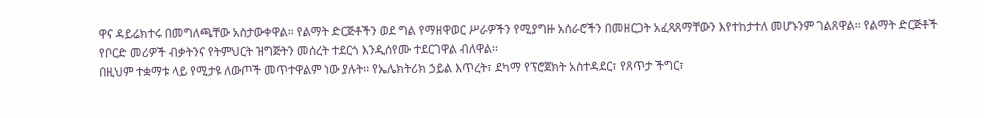ዋና ዳይሬክተሩ በመግለጫቸው አስታውቀዋል፡፡ የልማት ድርጅቶችን ወደ ግል የማዘዋወር ሥራዎችን የሚያግዙ አሰራሮችን በመዘርጋት አፈጻጸማቸውን እየተከታተለ መሆኑንም ገልጸዋል፡፡ የልማት ድርጅቶች የቦርድ መሪዎች ብቃትንና የትምህርት ዝግጅትን መሰረት ተደርጎ እንዲሰየሙ ተደርገዋል ብለዋል፡፡
በዚህም ተቋማቱ ላይ የሚታዩ ለውጦች መጥተዋልም ነው ያሉት፡፡ የኤሌክትሪክ ኃይል እጥረት፣ ደካማ የፕሮጀክት አስተዳደር፣ የጸጥታ ችግር፣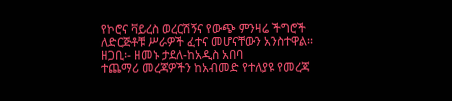የኮሮና ቫይረስ ወረርሽኝና የውጭ ምንዛሬ ችግሮች ለድርጅቶቹ ሥራዎች ፈተና መሆናቸውን አንስተዋል፡፡
ዘጋቢ፡- ዘመኑ ታደለ-ከአዲስ አበባ
ተጨማሪ መረጃዎችን ከአብመድ የተለያዩ የመረጃ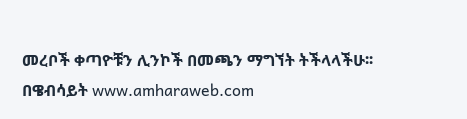መረቦች ቀጣዮቹን ሊንኮች በመጫን ማግኘት ትችላላችሁ፡፡
በዌብሳይት www.amharaweb.com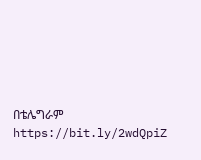በቴሌግራም https://bit.ly/2wdQpiZ